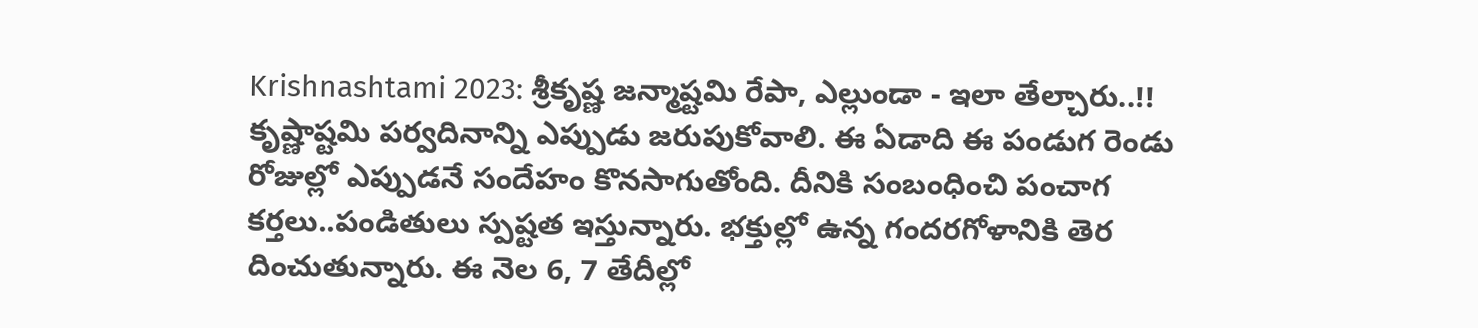Krishnashtami 2023: శ్రీకృష్ణ జన్మాష్టమి రేపా, ఎల్లుండా - ఇలా తేల్చారు..!!
కృష్ణాష్టమి పర్వదినాన్ని ఎప్పుడు జరుపుకోవాలి. ఈ ఏడాది ఈ పండుగ రెండు రోజుల్లో ఎప్పుడనే సందేహం కొనసాగుతోంది. దీనికి సంబంధించి పంచాగ కర్తలు..పండితులు స్పష్టత ఇస్తున్నారు. భక్తుల్లో ఉన్న గందరగోళానికి తెర దించుతున్నారు. ఈ నెల 6, 7 తేదీల్లో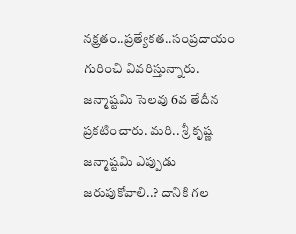నక్ష్రతం..ప్రత్యేకత..సంప్రదాయం గురించి వివరిస్తున్నారు. జన్మాష్టమి సెలవు 6వ తేదీన ప్రకటించారు. మరి.. శ్రీ కృష్ణ జన్మాష్టమి ఎప్పుడు జరుపుకోవాలి..? దానికి గల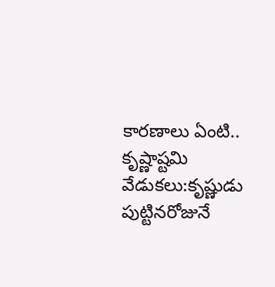కారణాలు ఏంటి..
కృష్ణాష్టమి వేడుకలు:కృష్ణుడు పుట్టినరోజునే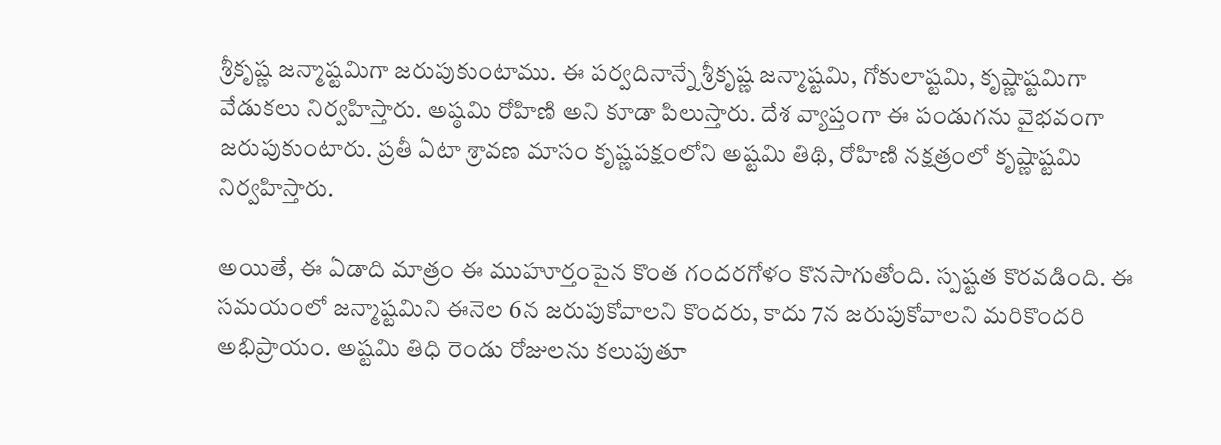శ్రీకృష్ణ జన్మాష్టమిగా జరుపుకుంటాము. ఈ పర్వదినాన్నే శ్రీకృష్ణ జన్మాష్టమి, గోకులాష్టమి, కృష్ణాష్టమిగా వేడుకలు నిర్వహిస్తారు. అష్ఠమి రోహిణి అని కూడా పిలుస్తారు. దేశ వ్యాప్తంగా ఈ పండుగను వైభవంగా జరుపుకుంటారు. ప్రతీ ఏటా శ్రావణ మాసం కృష్ణపక్షంలోని అష్టమి తిథి, రోహిణి నక్షత్రంలో కృష్ణాష్టమి నిర్వహిస్తారు.

అయితే, ఈ ఏడాది మాత్రం ఈ ముహూర్తంపైన కొంత గందరగోళం కొనసాగుతోంది. స్పష్టత కొరవడింది. ఈ సమయంలో జన్మాష్టమిని ఈనెల 6న జరుపుకోవాలని కొందరు, కాదు 7న జరుపుకోవాలని మరికొందరి అభిప్రాయం. అష్టమి తిధి రెండు రోజులను కలుపుతూ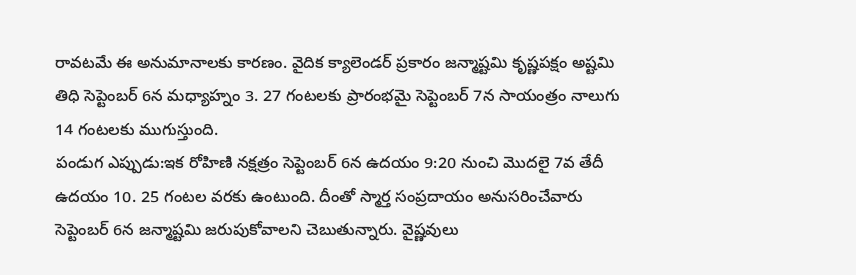రావటమే ఈ అనుమానాలకు కారణం. వైదిక క్యాలెండర్ ప్రకారం జన్మాష్టమి కృష్ణపక్షం అష్టమి తిధి సెప్టెంబర్ 6న మధ్యాహ్నం 3. 27 గంటలకు ప్రారంభమై సెప్టెంబర్ 7న సాయంత్రం నాలుగు 14 గంటలకు ముగుస్తుంది.
పండుగ ఎప్పుడు:ఇక రోహిణి నక్షత్రం సెప్టెంబర్ 6న ఉదయం 9:20 నుంచి మొదలై 7వ తేదీ ఉదయం 10. 25 గంటల వరకు ఉంటుంది. దీంతో స్మార్త సంప్రదాయం అనుసరించేవారు సెప్టెంబర్ 6న జన్మాష్టమి జరుపుకోవాలని చెబుతున్నారు. వైష్ణవులు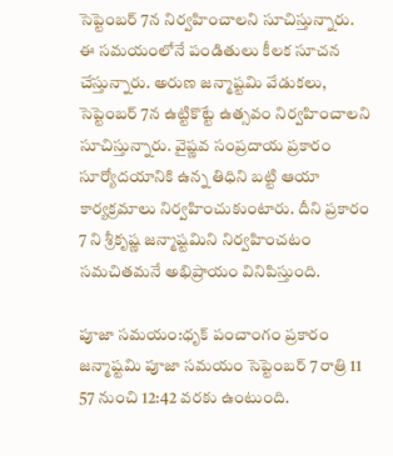సెప్టెంబర్ 7న నిర్వహించాలని సూచిస్తున్నారు. ఈ సమయంలోనే పండితులు కీలక సూచన చేస్తున్నారు. అరుణ జన్మాష్టమి వేడుకలు, సెప్టెంబర్ 7న ఉట్టికొట్టే ఉత్సవం నిర్వహించాలని సూచిస్తున్నారు. వైష్ణవ సంప్రదాయ ప్రకారం సూర్యోదయానికి ఉన్న తిధిని బట్టి ఆయా కార్యక్రమాలు నిర్వహించుకుంటారు. దీని ప్రకారం 7 ని శ్రీకృష్ణ జన్మాష్టమిని నిర్వహించటం సమచితమనే అభిప్రాయం వినిపిస్తుంది.

పూజా సమయం:ధృక్ పంచాంగం ప్రకారం జన్మాష్టమి పూజా సమయం సెప్టెంబర్ 7 రాత్రి 11 57 నుంచి 12:42 వరకు ఉంటుంది.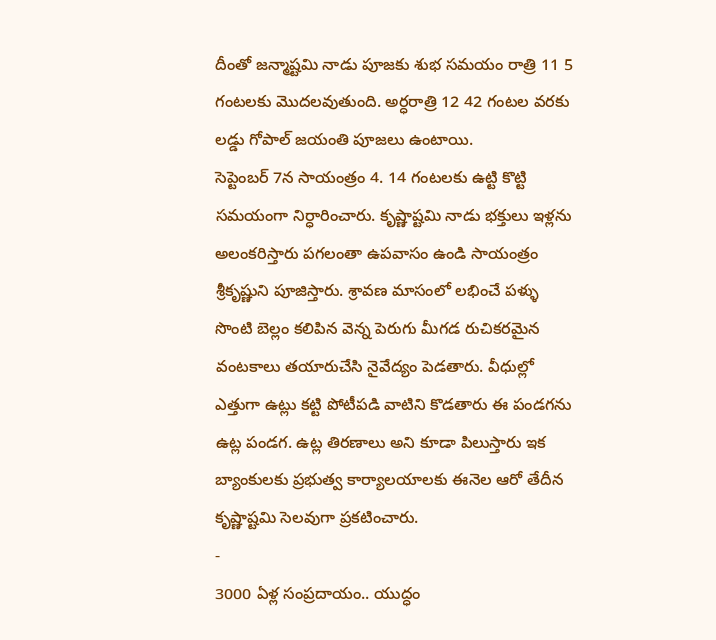దీంతో జన్మాష్టమి నాడు పూజకు శుభ సమయం రాత్రి 11 5 గంటలకు మొదలవుతుంది. అర్ధరాత్రి 12 42 గంటల వరకు లడ్డు గోపాల్ జయంతి పూజలు ఉంటాయి.
సెప్టెంబర్ 7న సాయంత్రం 4. 14 గంటలకు ఉట్టి కొట్టి సమయంగా నిర్ధారించారు. కృష్ణాష్టమి నాడు భక్తులు ఇళ్లను అలంకరిస్తారు పగలంతా ఉపవాసం ఉండి సాయంత్రం శ్రీకృష్ణుని పూజిస్తారు. శ్రావణ మాసంలో లభించే పళ్ళు సొంటి బెల్లం కలిపిన వెన్న పెరుగు మీగడ రుచికరమైన వంటకాలు తయారుచేసి నైవేద్యం పెడతారు. వీధుల్లో ఎత్తుగా ఉట్లు కట్టి పోటీపడి వాటిని కొడతారు ఈ పండగను ఉట్ల పండగ. ఉట్ల తిరణాలు అని కూడా పిలుస్తారు ఇక బ్యాంకులకు ప్రభుత్వ కార్యాలయాలకు ఈనెల ఆరో తేదీన కృష్ణాష్టమి సెలవుగా ప్రకటించారు.
-
3000 ఏళ్ల సంప్రదాయం.. యుద్ధం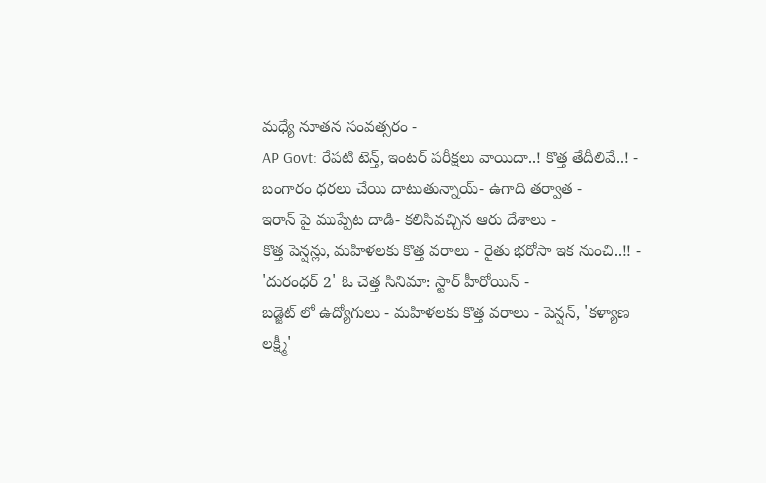మధ్యే నూతన సంవత్సరం -
AP Govt: రేపటి టెన్త్, ఇంటర్ పరీక్షలు వాయిదా..! కొత్త తేదీలివే..! -
బంగారం ధరలు చేయి దాటుతున్నాయ్- ఉగాది తర్వాత -
ఇరాన్ పై ముప్పేట దాడి- కలిసివచ్చిన ఆరు దేశాలు -
కొత్త పెన్షన్లు, మహిళలకు కొత్త వరాలు - రైతు భరోసా ఇక నుంచి..!! -
'దురంధర్ 2' ఓ చెత్త సినిమా: స్టార్ హీరోయిన్ -
బడ్జెట్ లో ఉద్యోగులు - మహిళలకు కొత్త వరాలు - పెన్షన్, 'కళ్యాణ లక్ష్మీ'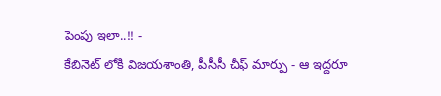పెంపు ఇలా..!! -
కేబినెట్ లోకి విజయశాంతి, పీసీసీ చీఫ్ మార్పు - ఆ ఇద్దరూ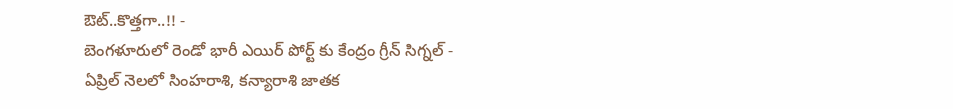ఔట్..కొత్తగా..!! -
బెంగళూరులో రెండో భారీ ఎయిర్ పోర్ట్ కు కేంద్రం గ్రీన్ సిగ్నల్ -
ఏప్రిల్ నెలలో సింహరాశి, కన్యారాశి జాతక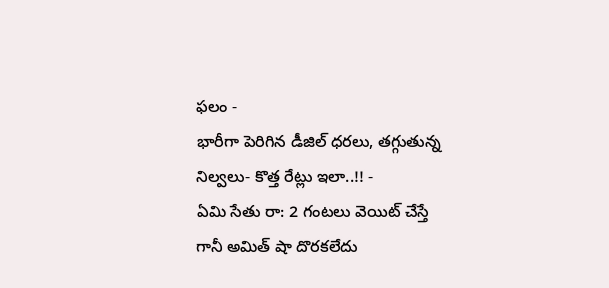ఫలం -
భారీగా పెరిగిన డీజిల్ ధరలు, తగ్గుతున్న నిల్వలు- కొత్త రేట్లు ఇలా..!! -
ఏమి సేతు రా: 2 గంటలు వెయిట్ చేస్తే గానీ అమిత్ షా దొరకలేదు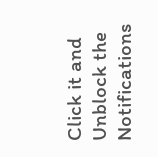Click it and Unblock the Notifications